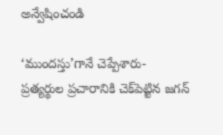అన్వేషించండి

‘ముందస్తు’గానే చెప్పేశారు- ప్రత్యర్థుల ప్రచారానికి చెక్‌పెట్టిన జగన్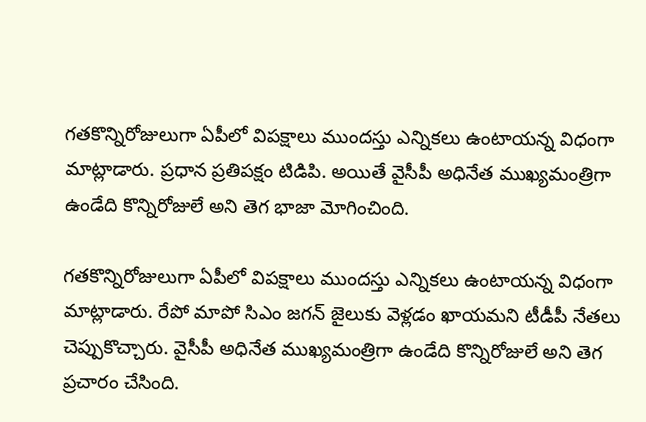గతకొన్నిరోజులుగా ఏపీలో విపక్షాలు ముందస్తు ఎన్నికలు ఉంటాయన్న విధంగా మాట్లాడారు. ప్రధాన ప్రతిపక్షం టిడిపి. అయితే వైసీపీ అధినేత ముఖ్యమంత్రిగా ఉండేది కొన్నిరోజులే అని తెగ భాజా మోగించింది.

గతకొన్నిరోజులుగా ఏపీలో విపక్షాలు ముందస్తు ఎన్నికలు ఉంటాయన్న విధంగా మాట్లాడారు. రేపో మాపో సిఎం జగన్‌ జైలుకు వెళ్లడం ఖాయమని టీడీపీ నేతలు చెప్పుకొచ్చారు. వైసీపీ అధినేత ముఖ్యమంత్రిగా ఉండేది కొన్నిరోజులే అని తెగ ప్రచారం చేసింది.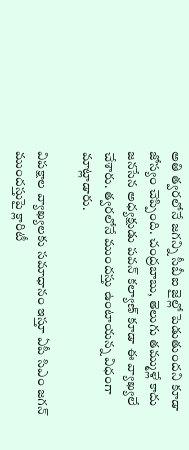అతి త్వరలోనే జగన్ని సీబీఐ జైల్లో పెడుతుందని కూడా జోస్యం చెప్పింది. చంద్రబాబు, తెలుగు తమ్ముళ్లే కాదు జనసేన అధ్యక్షుడు పవన్‌ కల్యాణ్‌ కూడా ఈ వ్యాఖ్యలే చేశారు. త్వరలోనే ముందస్తు ఉంటాయన్న విధంగా మాట్లాడారు.

విపక్షాల వ్యాఖ్యలకు సమాధానం ఇస్తూ ఏపీ సిఎం జగన్ ముందస్తుపై క్లారిటీ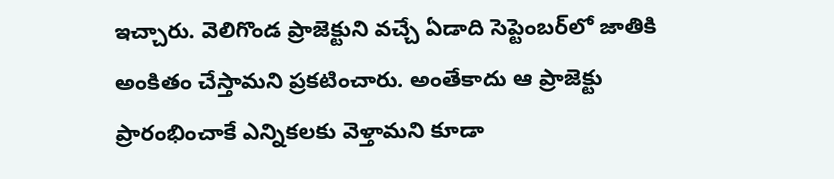ఇచ్చారు. వెలిగొండ ప్రాజెక్టుని వచ్చే ఏడాది సెప్టెంబర్‌లో జాతికి అంకితం చేస్తామని ప్రకటించారు. అంతేకాదు ఆ ప్రాజెక్టు ప్రారంభించాకే ఎన్నికలకు వెళ్తామని కూడా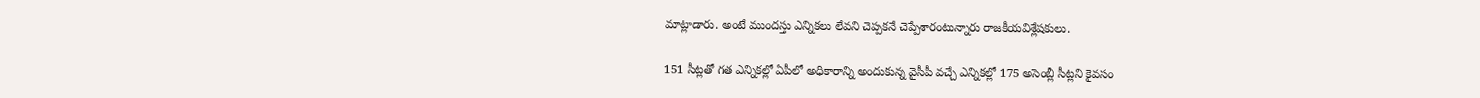మాట్లాడారు. అంటే ముందస్తు ఎన్నికలు లేవని చెప్పకనే చెప్పేశారంటున్నారు రాజకీయవిశ్లేషకులు.

151 సీట్లతో గత ఎన్నికల్లో ఏపీలో అధికారాన్ని అందుకున్న వైసీపీ వచ్చే ఎన్నికల్లో 175 అసెంబ్లీ సీట్లని కైవసం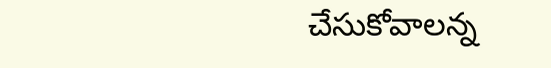చేసుకోవాలన్న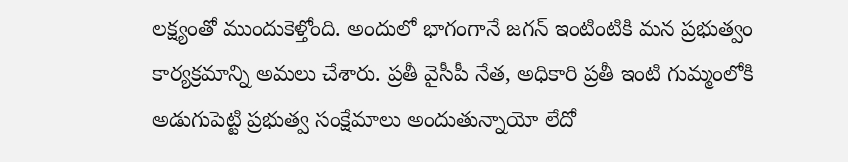లక్ష్యంతో ముందుకెళ్తోంది. అందులో భాగంగానే జగన్‌ ఇంటింటికి మన ప్రభుత్వం కార్యక్రమాన్ని అమలు చేశారు. ప్రతీ వైసీపీ నేత, అధికారి ప్రతీ ఇంటి గుమ్మంలోకి అడుగుపెట్టి ప్రభుత్వ సంక్షేమాలు అందుతున్నాయో లేదో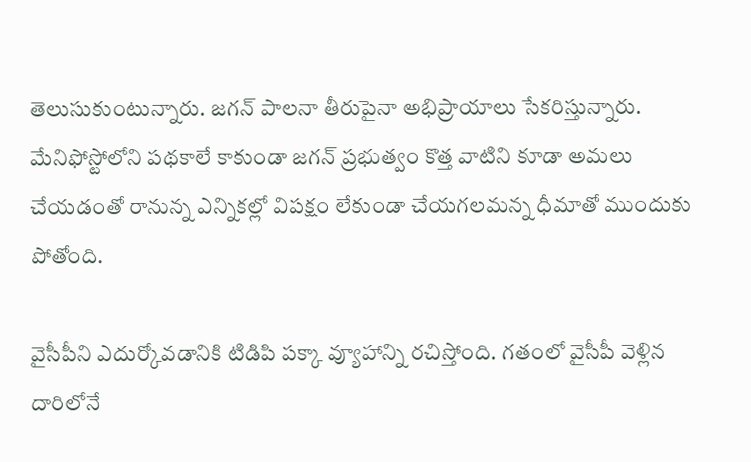తెలుసుకుంటున్నారు. జగన్‌ పాలనా తీరుపైనా అభిప్రాయాలు సేకరిస్తున్నారు. మేనిఫోస్టోలోని పథకాలే కాకుండా జగన్‌ ప్రభుత్వం కొత్త వాటిని కూడా అమలు చేయడంతో రానున్న ఎన్నికల్లో విపక్షం లేకుండా చేయగలమన్న ధీమాతో ముందుకు పోతోంది.

వైసీపీని ఎదుర్కోవడానికి టిడిపి పక్కా వ్యూహాన్ని రచిస్తోంది. గతంలో వైసీపీ వెళ్లిన దారిలోనే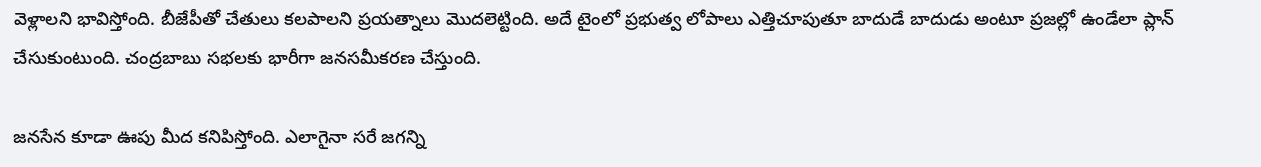వెళ్లాలని భావిస్తోంది. బీజేపీతో చేతులు కలపాలని ప్రయత్నాలు మొదలెట్టింది. అదే టైంలో ప్రభుత్వ లోపాలు ఎత్తిచూపుతూ బాదుడే బాదుడు అంటూ ప్రజల్లో ఉండేలా ప్లాన్ చేసుకుంటుంది. చంద్రబాబు సభలకు భారీగా జనసమీకరణ చేస్తుంది.

జనసేన కూడా ఊపు మీద కనిపిస్తోంది. ఎలాగైనా సరే జగన్ని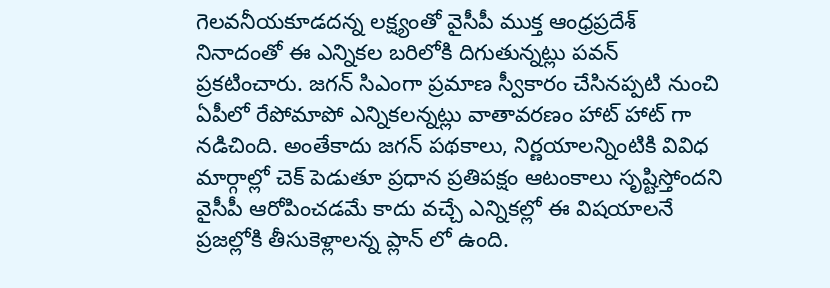గెలవనీయకూడదన్న లక్ష్యంతో వైసీపీ ముక్త ఆంధ్రప్రదేశ్‌ నినాదంతో ఈ ఎన్నికల బరిలోకి దిగుతున్నట్లు పవన్ ప్రకటించారు. జగన్‌ సిఎంగా ప్రమాణ స్వీకారం చేసినప్పటి నుంచి ఏపీలో రేపోమాపో ఎన్నికలన్నట్లు వాతావరణం హాట్‌ హాట్‌ గా నడిచింది. అంతేకాదు జగన్ పథకాలు, నిర్ణయాలన్నింటికి వివిధ మార్గాల్లో చెక్‌ పెడుతూ ప్రధాన ప్రతిపక్షం ఆటంకాలు సృష్టిస్తోందని వైసీపీ ఆరోపించడమే కాదు వచ్చే ఎన్నికల్లో ఈ విషయాలనే ప్రజల్లోకి తీసుకెళ్లాలన్న ప్లాన్‌ లో ఉంది.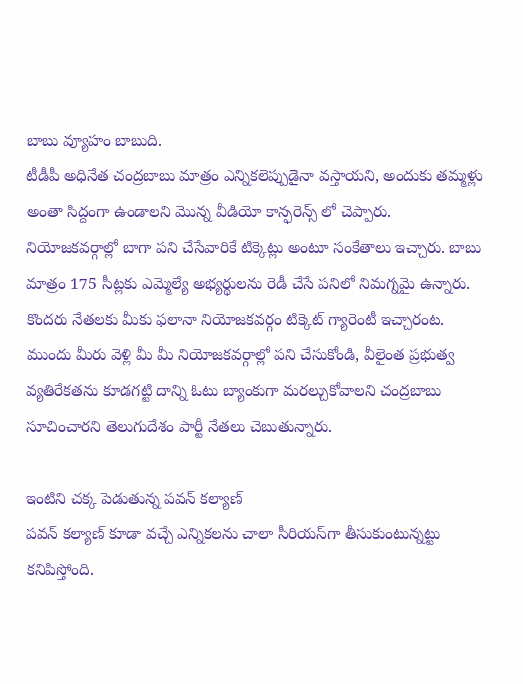బాబు వ్యూహం బాబుది.
టీడీపీ అధినేత చంద్రబాబు మాత్రం ఎన్నికలెప్పుడైనా వస్తాయని, అందుకు తమ్మళ్లు అంతా సిద్దంగా ఉండాలని మొన్న వీడియో కాన్ఫరెన్స్ లో చెప్పారు. నియోజకవర్గాల్లో బాగా పని చేసేవారికే టిక్కెట్లు అంటూ సంకేతాలు ఇచ్చారు. బాబు మాత్రం 175 సీట్లకు ఎమ్మెల్యే అభ్యర్థులను రెడీ చేసే పనిలో నిమగ్నమై ఉన్నారు. కొందరు నేతలకు మీకు ఫలానా నియోజకవర్గం టిక్కెట్ గ్యారెంటీ ఇచ్చారంట. ముందు మీరు వెళ్లి మీ మీ నియోజకవర్గాల్లో పని చేసుకోండి, వీలైంత ప్రభుత్వ వ్యతిరేకతను కూడగట్టి దాన్ని ఓటు బ్యాంకుగా మరల్చుకోవాలని చంద్రబాబు సూచించారని తెలుగుదేశం పార్టీ నేతలు చెబుతున్నారు.

ఇంటిని చక్క పెడుతున్న పవన్ కల్యాణ్
పవన్ కల్యాణ్ కూడా వచ్చే ఎన్నికలను చాలా సీరియస్‌గా తీసుకుంటున్నట్టు కనిపిస్తోంది.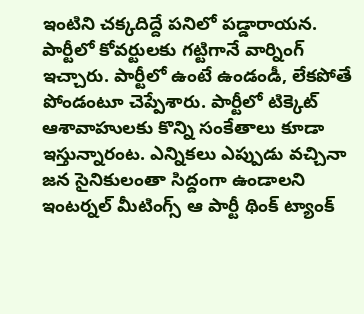ఇంటిని చక్కదిద్దే పనిలో పడ్డారాయన. పార్టీలో కోవర్టులకు గట్టిగానే వార్నింగ్ ఇచ్చారు. పార్టీలో ఉంటే ఉండండీ, లేకపోతే పోండంటూ చెప్పేశారు. పార్టీలో టిక్కెట్ ఆశావాహులకు కొన్ని సంకేతాలు కూడా ఇస్తున్నారంట. ఎన్నికలు ఎప్పుడు వచ్చినా జన సైనికులంతా సిద్దంగా ఉండాలని ఇంటర్నల్ మీటింగ్స్ ఆ పార్టీ థింక్ ట్యాంక్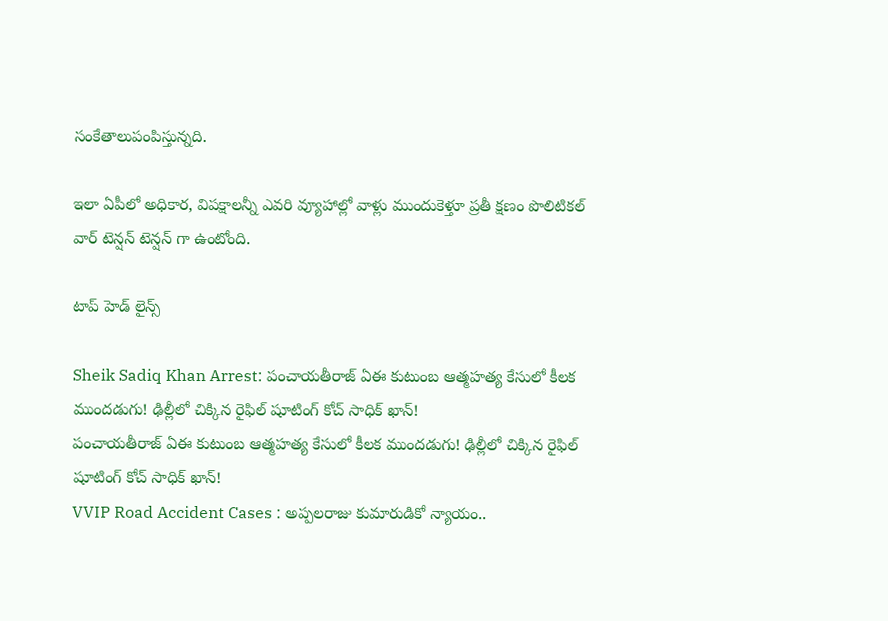సంకేతాలుపంపిస్తున్నది.

ఇలా ఏపీలో అధికార, విపక్షాలన్నీ ఎవరి వ్యూహాల్లో వాళ్లు ముందుకెళ్తూ ప్రతీ క్షణం పొలిటికల్‌ వార్‌ టెన్షన్‌ టెన్షన్‌ గా ఉంటోంది.

టాప్ హెడ్ లైన్స్

Sheik Sadiq Khan Arrest: పంచాయతీరాజ్ ఏఈ కుటుంబ ఆత్మహత్య కేసులో కీలక ముందడుగు! ఢిల్లీలో చిక్కిన రైఫిల్ షూటింగ్ కోచ్‌ సాధిక్ ఖాన్!
పంచాయతీరాజ్ ఏఈ కుటుంబ ఆత్మహత్య కేసులో కీలక ముందడుగు! ఢిల్లీలో చిక్కిన రైఫిల్ షూటింగ్ కోచ్‌ సాధిక్ ఖాన్!
VVIP Road Accident Cases : అప్పలరాజు కుమారుడికో న్యాయం..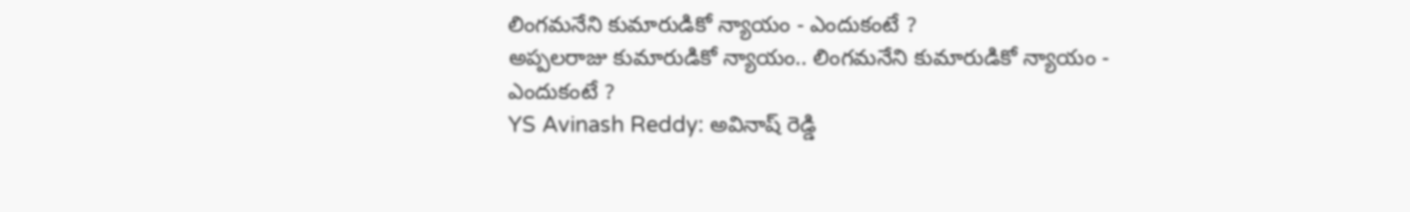లింగమనేని కుమారుడికో న్యాయం - ఎందుకంటే ?
అప్పలరాజు కుమారుడికో న్యాయం.. లింగమనేని కుమారుడికో న్యాయం - ఎందుకంటే ?
YS Avinash Reddy: అవినాష్ రెడ్డి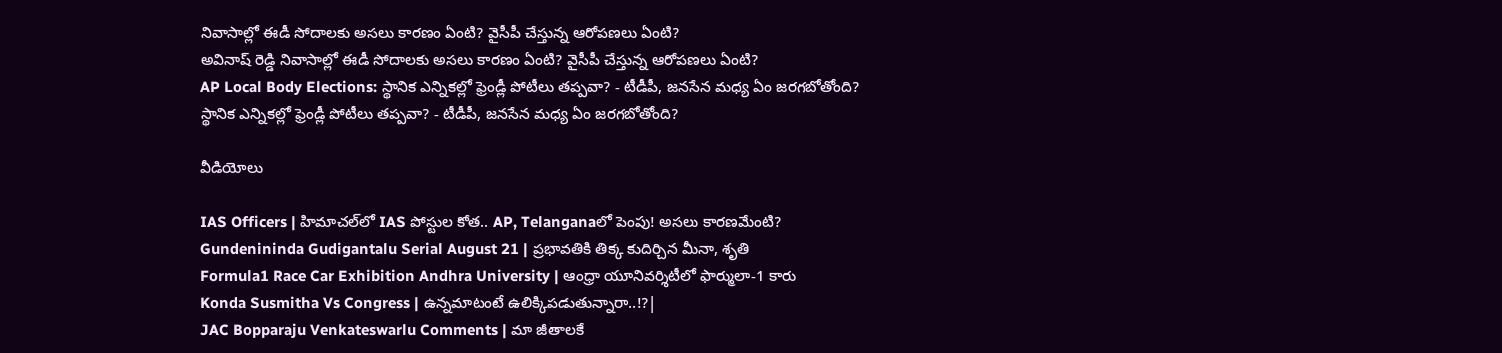నివాసాల్లో ఈడీ సోదాలకు అసలు కారణం ఏంటి? వైసీపీ చేస్తున్న ఆరోపణలు ఏంటి?
అవినాష్ రెడ్డి నివాసాల్లో ఈడీ సోదాలకు అసలు కారణం ఏంటి? వైసీపీ చేస్తున్న ఆరోపణలు ఏంటి?
AP Local Body Elections: స్థానిక ఎన్నికల్లో ఫ్రెండ్లీ పోటీలు తప్పవా? - టీడీపీ, జనసేన మధ్య ఏం జరగబోతోంది?
స్థానిక ఎన్నికల్లో ఫ్రెండ్లీ పోటీలు తప్పవా? - టీడీపీ, జనసేన మధ్య ఏం జరగబోతోంది?

వీడియోలు

IAS Officers | హిమాచల్‌లో IAS పోస్టుల కోత.. AP, Telanganaలో పెంపు! అసలు కారణమేంటి?
Gundenininda Gudigantalu Serial August 21 | ప్రభావతికి తిక్క కుదిర్చిన మీనా, శృతి
Formula1 Race Car Exhibition Andhra University | ఆంధ్రా యూనివర్శిటీలో ఫార్ములా-1 కారు
Konda Susmitha Vs Congress | ఉన్నమాటంటే ఉలిక్కిపడుతున్నారా..!?|
JAC Bopparaju Venkateswarlu Comments | మా జీతాలకే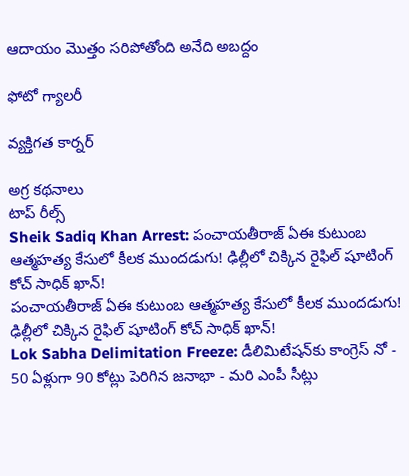ఆదాయం మొత్తం సరిపోతోంది అనేది అబద్దం

ఫోటో గ్యాలరీ

వ్యక్తిగత కార్నర్

అగ్ర కథనాలు
టాప్ రీల్స్
Sheik Sadiq Khan Arrest: పంచాయతీరాజ్ ఏఈ కుటుంబ ఆత్మహత్య కేసులో కీలక ముందడుగు! ఢిల్లీలో చిక్కిన రైఫిల్ షూటింగ్ కోచ్‌ సాధిక్ ఖాన్!
పంచాయతీరాజ్ ఏఈ కుటుంబ ఆత్మహత్య కేసులో కీలక ముందడుగు! ఢిల్లీలో చిక్కిన రైఫిల్ షూటింగ్ కోచ్‌ సాధిక్ ఖాన్!
Lok Sabha Delimitation Freeze: డీలిమిటేషన్‌కు కాంగ్రెస్ నో - 50 ఏళ్లుగా 90 కోట్లు పెరిగిన జనాభా - మరి ఎంపీ సీట్లు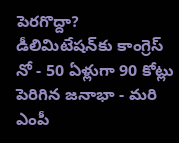పెరగొద్దా?
డీలిమిటేషన్‌కు కాంగ్రెస్ నో - 50 ఏళ్లుగా 90 కోట్లు పెరిగిన జనాభా - మరి ఎంపీ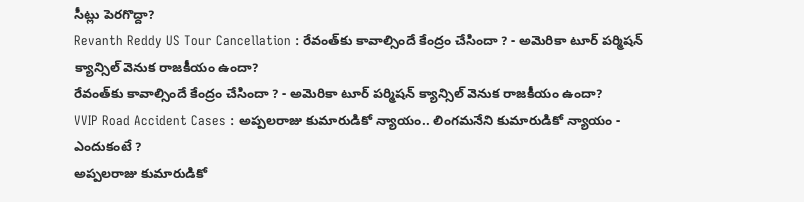సీట్లు పెరగొద్దా?
Revanth Reddy US Tour Cancellation : రేవంత్‌కు కావాల్సిందే కేంద్రం చేసిందా ? - అమెరికా టూర్ పర్మిషన్ క్యాన్సిల్ వెనుక రాజకీయం ఉందా?
రేవంత్‌కు కావాల్సిందే కేంద్రం చేసిందా ? - అమెరికా టూర్ పర్మిషన్ క్యాన్సిల్ వెనుక రాజకీయం ఉందా?
VVIP Road Accident Cases : అప్పలరాజు కుమారుడికో న్యాయం.. లింగమనేని కుమారుడికో న్యాయం - ఎందుకంటే ?
అప్పలరాజు కుమారుడికో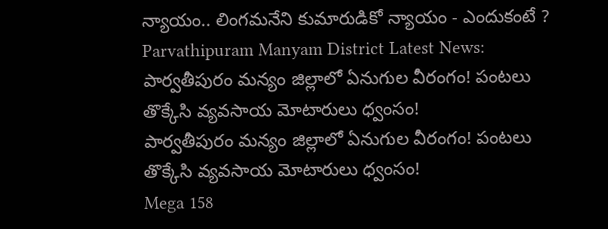న్యాయం.. లింగమనేని కుమారుడికో న్యాయం - ఎందుకంటే ?
Parvathipuram Manyam District Latest News: పార్వతీపురం మన్యం జిల్లాలో ఏనుగుల వీరంగం! పంటలు తొక్కేసి వ్యవసాయ మోటారులు ధ్వంసం!
పార్వతీపురం మన్యం జిల్లాలో ఏనుగుల వీరంగం! పంటలు తొక్కేసి వ్యవసాయ మోటారులు ధ్వంసం!
Mega 158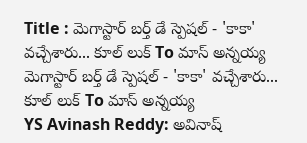Title : మెగాస్టార్ బర్త్ డే స్పెషల్ - 'కాకా' వచ్చేశారు... కూల్ లుక్ To మాస్ అన్నయ్య
మెగాస్టార్ బర్త్ డే స్పెషల్ - 'కాకా' వచ్చేశారు... కూల్ లుక్ To మాస్ అన్నయ్య
YS Avinash Reddy: అవినాష్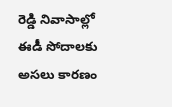రెడ్డి నివాసాల్లో ఈడీ సోదాలకు అసలు కారణం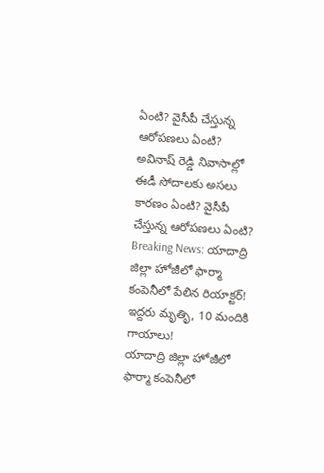ఏంటి? వైసీపీ చేస్తున్న ఆరోపణలు ఏంటి?
అవినాష్ రెడ్డి నివాసాల్లో ఈడీ సోదాలకు అసలు కారణం ఏంటి? వైసీపీ చేస్తున్న ఆరోపణలు ఏంటి?
Breaking News: యాదాద్రి జిల్లా హోజీలో ఫార్మా కంపెనీలో పేలిన రియాక్టర్! ఇద్దరు మృతిృ, 10 మందికి గాయాలు!
యాదాద్రి జిల్లా హోజీలో ఫార్మా కంపెనీలో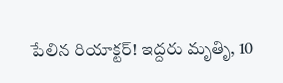పేలిన రియాక్టర్! ఇద్దరు మృతిృ, 10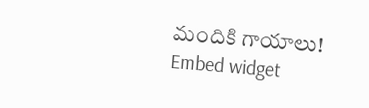మందికి గాయాలు!
Embed widget